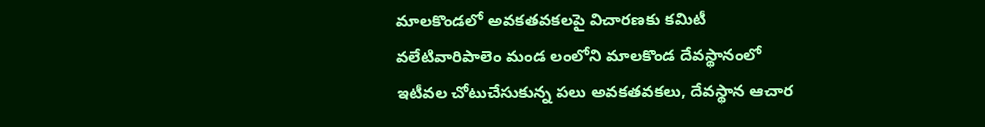మాలకొండలో అవకతవకలపై విచారణకు కమిటీ
వలేటివారిపాలెం మండ లంలోని మాలకొండ దేవస్థానంలో ఇటీవల చోటుచేసుకున్న పలు అవకతవకలు, దేవస్థాన ఆచార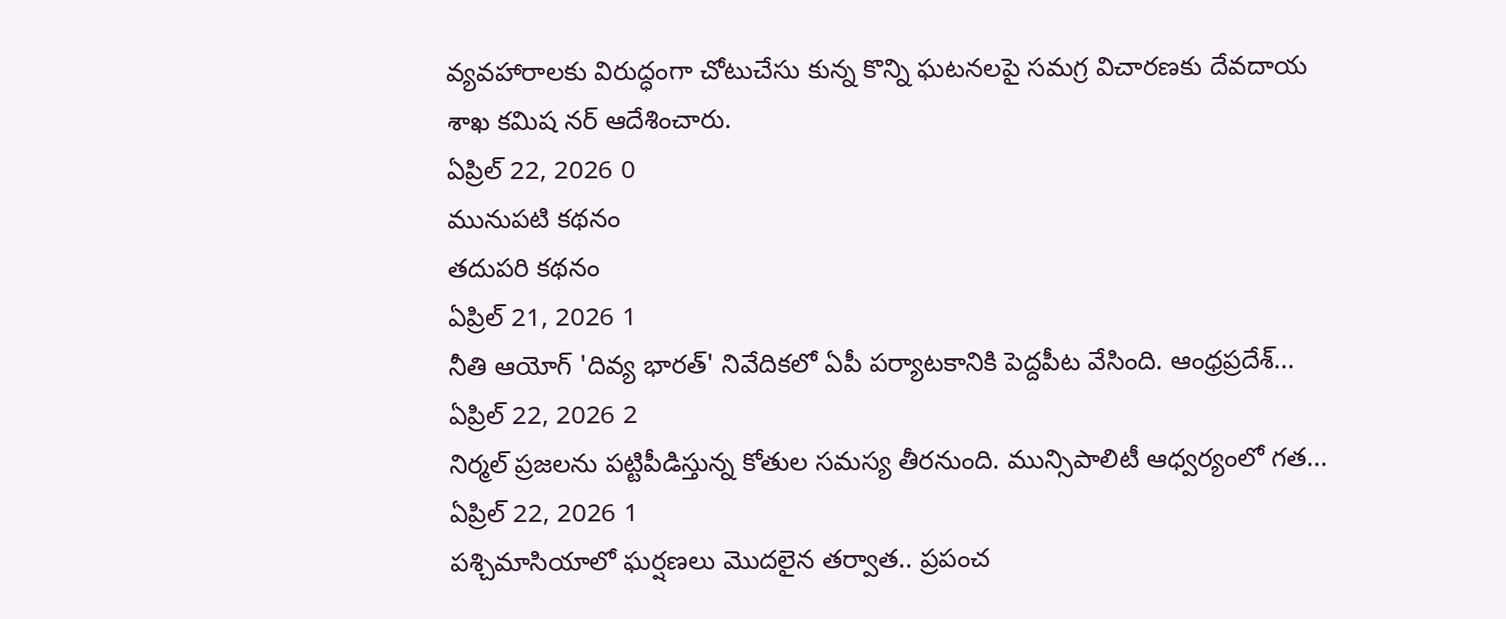వ్యవహారాలకు విరుద్ధంగా చోటుచేసు కున్న కొన్ని ఘటనలపై సమగ్ర విచారణకు దేవదాయ శాఖ కమిష నర్ ఆదేశించారు.
ఏప్రిల్ 22, 2026 0
మునుపటి కథనం
తదుపరి కథనం
ఏప్రిల్ 21, 2026 1
నీతి ఆయోగ్ 'దివ్య భారత్' నివేదికలో ఏపీ పర్యాటకానికి పెద్దపీట వేసింది. ఆంధ్రప్రదేశ్...
ఏప్రిల్ 22, 2026 2
నిర్మల్ ప్రజలను పట్టిపీడిస్తున్న కోతుల సమస్య తీరనుంది. మున్సిపాలిటీ ఆధ్వర్యంలో గత...
ఏప్రిల్ 22, 2026 1
పశ్చిమాసియాలో ఘర్షణలు మొదలైన తర్వాత.. ప్రపంచ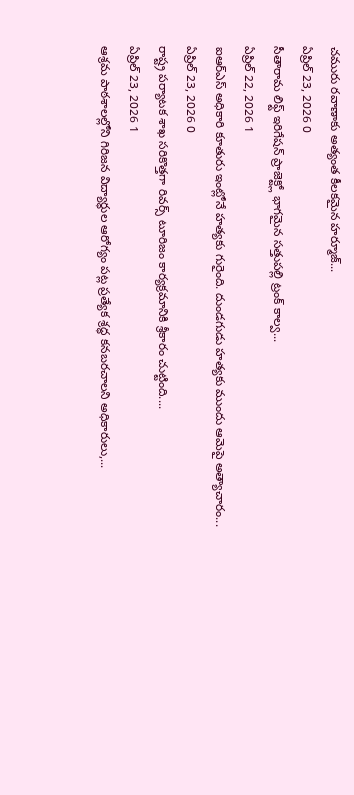చమురు రవాణాకు అత్యంత కీలకమైన హర్మూజ్...
ఏప్రిల్ 23, 2026 0
సీతారామ లిఫ్ట్ ఇరిగేషన్ ప్రాజెక్ట్లో భాగమైన సత్తుపల్లి ట్రంక్ కాల్వ...
ఏప్రిల్ 22, 2026 1
ఐఆర్ఎస్ అధికారి కూతురు ఇంట్లోనే హత్యకు గురైంది. దుండగుడు హత్యకు ముందు ఆమెపై అత్యాచారం...
ఏప్రిల్ 23, 2026 0
రాష్ట్ర పర్యాటక శాఖ సరికొత్తగా రివర్స్ టూరిజం కార్యక్రమానికి శ్రీకారం చుట్టింది....
ఏప్రిల్ 23, 2026 1
ఆశ్రమ పాఠశాలల్లోని గిరిజన విద్యార్థుల ఆరోగ్యం పట్ల ప్రత్యేక శ్రద్ధ కనబరచాలని అధికారులు,...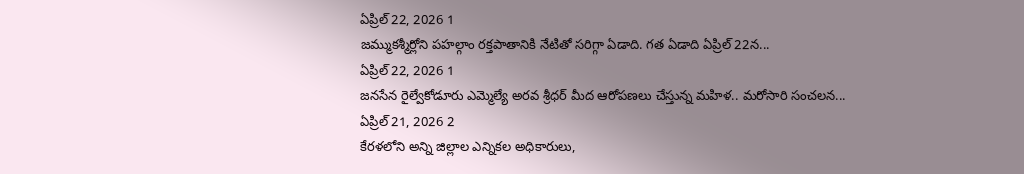ఏప్రిల్ 22, 2026 1
జమ్ముకశ్మీర్లోని పహల్గాం రక్తపాతానికి నేటితో సరిగ్గా ఏడాది. గత ఏడాది ఏప్రిల్ 22న...
ఏప్రిల్ 22, 2026 1
జనసేన రైల్వేకోడూరు ఎమ్మెల్యే అరవ శ్రీధర్ మీద ఆరోపణలు చేస్తున్న మహిళ.. మరోసారి సంచలన...
ఏప్రిల్ 21, 2026 2
కేరళలోని అన్ని జిల్లాల ఎన్నికల అధికారులు,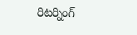రిటర్నింగ్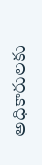అధికారులకు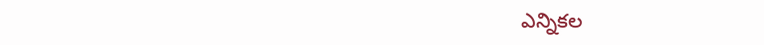ఎన్నికల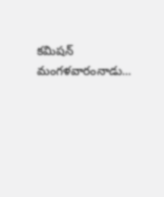కమిషన్ మంగళవారంనాడు...